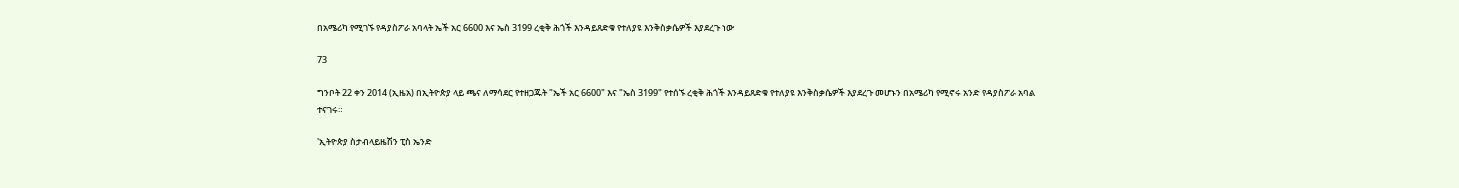በአሜሪካ የሚገኙ የዳያስፖራ አባላት ኤች አር 6600 እና ኤስ 3199 ረቂቅ ሕጎች እንዳይጸድቁ የተለያዩ እንቅስቃሴዎች እያደረጉ ነው

73

ግንቦት 22 ቀን 2014 (ኢዜአ) በኢትዮጵያ ላይ ጫና ለማሳደር የተዘጋጁት "ኤች አር 6600" እና "ኤስ 3199" የተሰኙ ረቂቅ ሕጎች እንዳይጸድቁ የተለያዩ እንቅስቃሴዎች እያደረጉ መሆኑን በአሜሪካ የሚኖሩ አንድ የዳያስፖራ አባል ተናገሩ።

'ኢትዮጵያ ስታብላይዜሽን ፒስ ኤንድ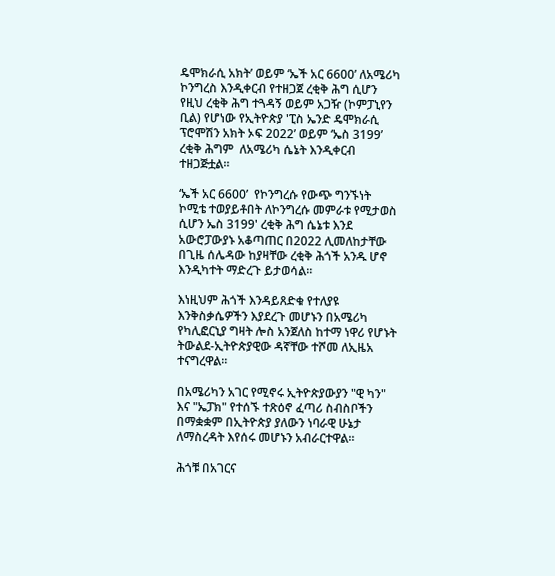ዴሞክራሲ አክት’ ወይም ‘ኤች አር 6600’ ለአሜሪካ ኮንግረስ እንዲቀርብ የተዘጋጀ ረቂቅ ሕግ ሲሆን የዚህ ረቂቅ ሕግ ተጓዳኝ ወይም አጋዥ (ኮምፓኒየን ቢል) የሆነው የኢትዮጵያ 'ፒስ ኤንድ ዴሞክራሲ ፕሮሞሽን አክት ኦፍ 2022’ ወይም ‘ኤስ 3199’ ረቂቅ ሕግም  ለአሜሪካ ሴኔት እንዲቀርብ ተዘጋጅቷል።

‘ኤች አር 6600’  የኮንግረሱ የውጭ ግንኙነት ኮሚቴ ተወያይቶበት ለኮንግረሱ መምራቱ የሚታወስ ሲሆን ኤስ 3199' ረቂቅ ሕግ ሴኔቱ እንደ አውሮፓውያኑ አቆጣጠር በ2022 ሊመለከታቸው በጊዜ ሰሌዳው ከያዛቸው ረቂቅ ሕጎች አንዱ ሆኖ እንዲካተት ማድረጉ ይታወሳል።

እነዚህም ሕጎች እንዳይጸድቁ የተለያዩ እንቅስቃሴዎችን እያደረጉ መሆኑን በአሜሪካ የካሊፎርኒያ ግዛት ሎስ አንጀለስ ከተማ ነዋሪ የሆኑት ትውልደ-ኢትዮጵያዊው ዳኛቸው ተሾመ ለኢዜአ ተናግረዋል።

በአሜሪካን አገር የሚኖሩ ኢትዮጵያውያን "ዊ ካን" እና "ኤፓክ" የተሰኙ ተጽዕኖ ፈጣሪ ስብስቦችን በማቋቋም በኢትዮጵያ ያለውን ነባራዊ ሁኔታ ለማስረዳት እየሰሩ መሆኑን አብራርተዋል።

ሕጎቹ በአገርና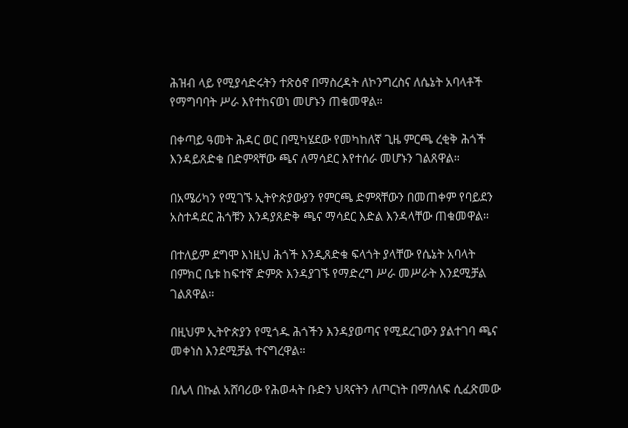ሕዝብ ላይ የሚያሳድሩትን ተጽዕኖ በማስረዳት ለኮንግረስና ለሴኔት አባላቶች የማግባባት ሥራ እየተከናወነ መሆኑን ጠቁመዋል።

በቀጣይ ዓመት ሕዳር ወር በሚካሄደው የመካከለኛ ጊዜ ምርጫ ረቂቅ ሕጎች እንዳይጸድቁ በድምጻቸው ጫና ለማሳደር እየተሰራ መሆኑን ገልጸዋል።

በአሜሪካን የሚገኙ ኢትዮጵያውያን የምርጫ ድምጻቸውን በመጠቀም የባይደን አስተዳደር ሕጎቹን እንዳያጸድቅ ጫና ማሳደር እድል እንዳላቸው ጠቁመዋል።

በተለይም ደግሞ እነዚህ ሕጎች እንዲጸድቁ ፍላጎት ያላቸው የሴኔት አባላት በምክር ቤቱ ከፍተኛ ድምጽ እንዳያገኙ የማድረግ ሥራ መሥራት እንደሚቻል ገልጸዋል።

በዚህም ኢትዮጵያን የሚጎዱ ሕጎችን እንዳያወጣና የሚደረገውን ያልተገባ ጫና መቀነስ እንደሚቻል ተናግረዋል።

በሌላ በኩል አሸባሪው የሕወሓት ቡድን ህጻናትን ለጦርነት በማሰለፍ ሲፈጽመው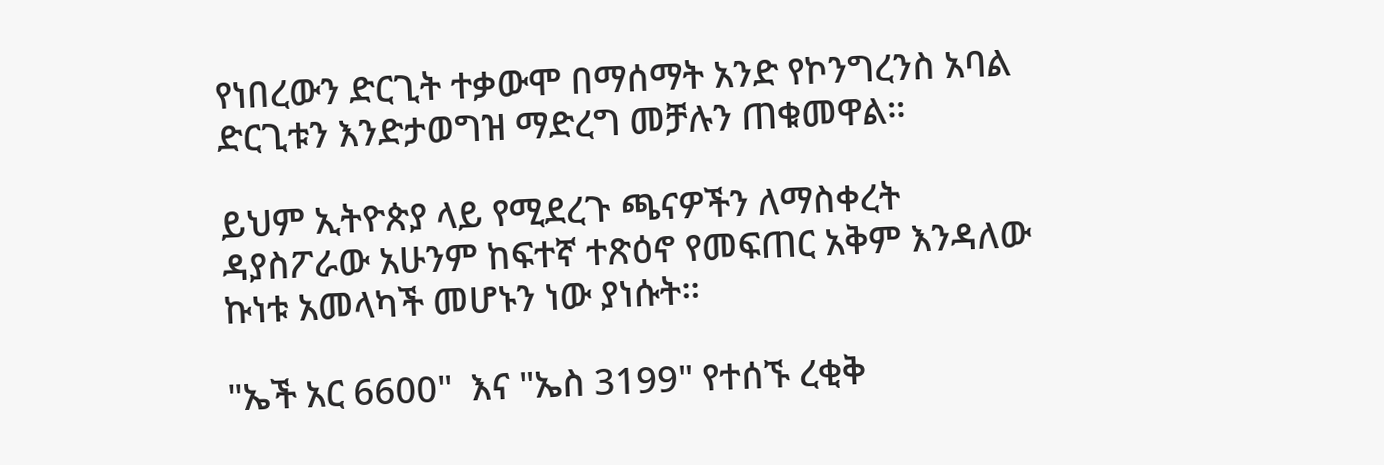የነበረውን ድርጊት ተቃውሞ በማሰማት አንድ የኮንግረንስ አባል ድርጊቱን እንድታወግዝ ማድረግ መቻሉን ጠቁመዋል።

ይህም ኢትዮጵያ ላይ የሚደረጉ ጫናዎችን ለማስቀረት ዳያስፖራው አሁንም ከፍተኛ ተጽዕኖ የመፍጠር አቅም እንዳለው ኩነቱ አመላካች መሆኑን ነው ያነሱት።

"ኤች አር 6600"  እና "ኤስ 3199" የተሰኙ ረቂቅ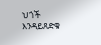ህጎች እንዳይጸድቁ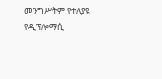መንግሥትም የተለያዩ የዲፕሎማሲ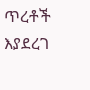ጥረቶች እያደረገ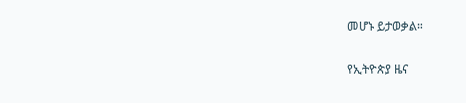መሆኑ ይታወቃል።

የኢትዮጵያ ዜና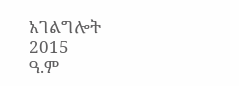አገልግሎት
2015
ዓ.ም